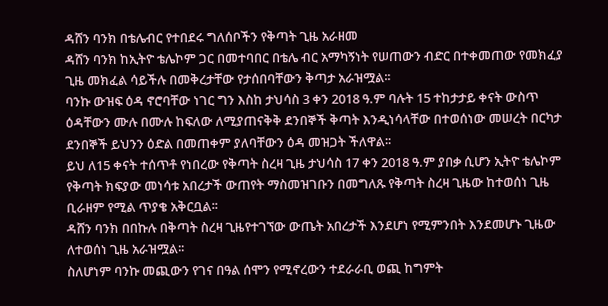ዳሸን ባንክ በቴሌብር የተበደሩ ግለሰቦችን የቅጣት ጊዜ አራዘመ
ዳሸን ባንክ ከኢትዮ ቴሌኮም ጋር በመተባበር በቴሌ ብር አማካኝነት የሠጠውን ብድር በተቀመጠው የመክፈያ ጊዜ መክፈል ሳይችሉ በመቅረታቸው የታሰበባቸውን ቅጣታ አራዝሟል፡፡
ባንኩ ውዝፍ ዕዳ ኖሮባቸው ነገር ግን እስከ ታህሳስ 3 ቀን 2018 ዓ.ም ባሉት 15 ተከታታይ ቀናት ውስጥ ዕዳቸውን ሙሉ በሙሉ ከፍለው ለሚያጠናቅቅ ደንበኞች ቅጣት እንዲነሳላቸው በተወሰነው መሠረት በርካታ ደንበኞች ይህንን ዕድል በመጠቀም ያለባቸውን ዕዳ መዝጋት ችለዋል፡፡
ይህ ለ15 ቀናት ተሰጥቶ የነበረው የቅጣት ስረዛ ጊዜ ታህሳስ 17 ቀን 2018 ዓ.ም ያበቃ ሲሆን ኢትዮ ቴሌኮም የቅጣት ክፍያው መነሳቱ አበረታች ውጠየት ማስመዝገቡን በመግለጹ የቅጣት ስረዛ ጊዜው ከተወሰነ ጊዜ ቢራዘም የሚል ጥያቄ አቅርቧል፡፡
ዳሸን ባንክ በበኩሉ በቅጣት ስረዛ ጊዜየተገኘው ውጤት አበረታች እንደሆነ የሚምንበት እንደመሆኑ ጊዜው ለተወሰነ ጊዜ አራዝሟል፡፡
ስለሆነም ባንኩ መጪውን የገና በዓል ሰሞን የሚኖረውን ተደራራቢ ወጪ ከግምት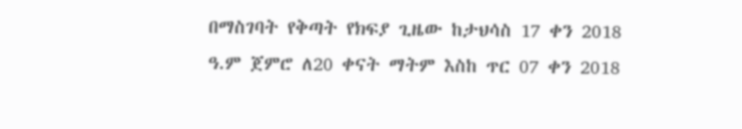በማስገባት የቅጣት የክፍያ ጊዜው ከታህሳስ 17 ቀን 2018 ዓ.ም ጀምሮ ለ20 ቀናት ማትም እስከ ጥር 07 ቀን 2018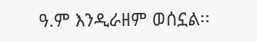ዓ.ም እንዲራዘም ወሰኗል፡፡